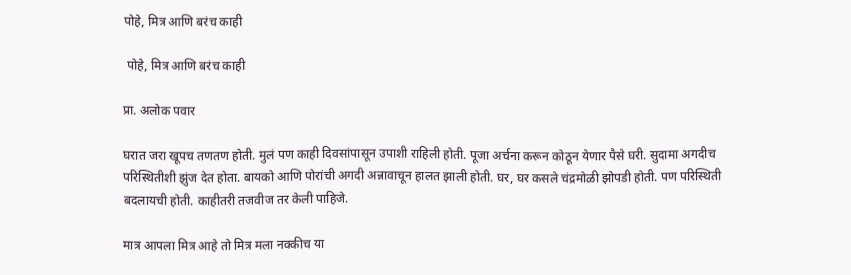पोहे, मित्र आणि बरंच काही

 पोहे, मित्र आणि बरंच काही

प्रा. अलोक पवार

घरात जरा खूपच तणतण होती. मुलं पण काही दिवसांपासून उपाशी राहिली होती. पूजा अर्चना करून कोठून येणार पैसे घरी. सुदामा अगदीच परिस्थितीशी झुंज देत होता. बायको आणि पोरांची अगदी अन्नावाचून हालत झाली होती. घर, घर कसले चंद्रमोळी झोपडी होती. पण परिस्थिती बदलायची होती. काहीतरी तजवीज तर केली पाहिजे.

मात्र आपला मित्र आहे तो मित्र मला नक्कीच या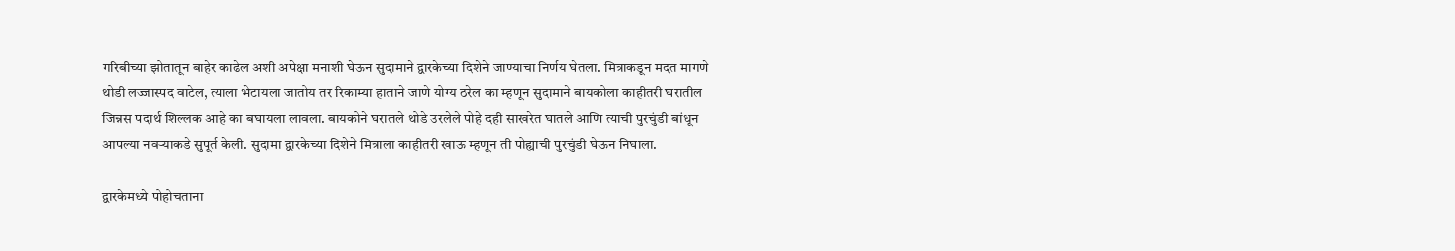गरिबीच्या झोतातून बाहेर काढेल अशी अपेक्षा मनाशी घेऊन सुदामाने द्वारकेच्या दिशेने जाण्याचा निर्णय घेतला. मित्राकडून मदत मागणे थोडी लज्जास्पद वाटेल, त्याला भेटायला जातोय तर रिकाम्या हाताने जाणे योग्य ठरेल का म्हणून सुदामाने बायकोला काहीतरी घरातील जिन्नस पदार्थ शिल्लक आहे का बघायला लावला. बायकोने घरातले थोडे उरलेले पोहे दही साखरेत घातले आणि त्याची पुरचुंडी बांधून आपल्या नवऱ्याकडे सुपूर्त केली. सुदामा द्वारकेच्या दिशेने मित्राला काहीतरी खाऊ म्हणून ती पोह्याची पुरचुंडी घेऊन निघाला.

द्वारकेमध्ये पोहोचताना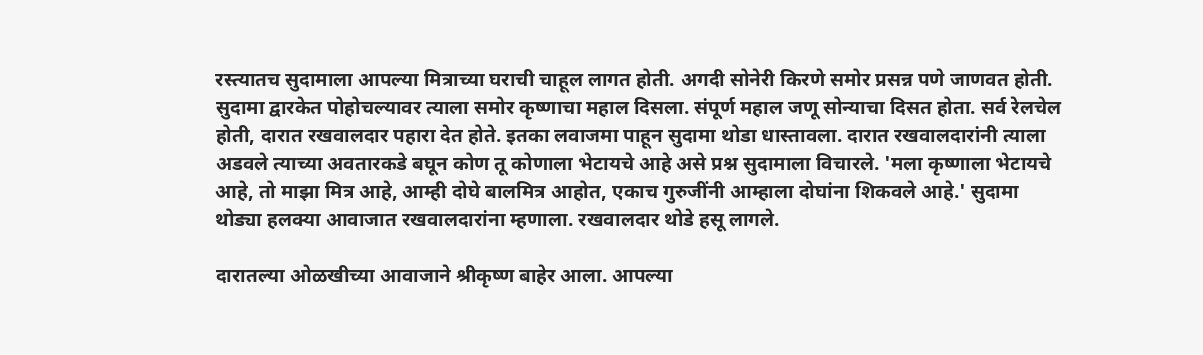रस्त्यातच सुदामाला आपल्या मित्राच्या घराची चाहूल लागत होती. अगदी सोनेरी किरणे समोर प्रसन्न पणे जाणवत होती. सुदामा द्वारकेत पोहोचल्यावर त्याला समोर कृष्णाचा महाल दिसला. संपूर्ण महाल जणू सोन्याचा दिसत होता. सर्व रेलचेल होती, दारात रखवालदार पहारा देत होते. इतका लवाजमा पाहून सुदामा थोडा धास्तावला. दारात रखवालदारांनी त्याला अडवले त्याच्या अवतारकडे बघून कोण तू कोणाला भेटायचे आहे असे प्रश्न सुदामाला विचारले. 'मला कृष्णाला भेटायचे आहे, तो माझा मित्र आहे, आम्ही दोघे बालमित्र आहोत, एकाच गुरुजींनी आम्हाला दोघांना शिकवले आहे.' सुदामा थोड्या हलक्या आवाजात रखवालदारांना म्हणाला. रखवालदार थोडे हसू लागले.

दारातल्या ओळखीच्या आवाजाने श्रीकृष्ण बाहेर आला. आपल्या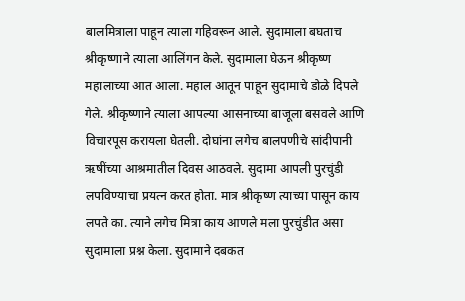बालमित्राला पाहून त्याला गहिवरून आले. सुदामाला बघताच श्रीकृष्णाने त्याला आलिंगन केले. सुदामाला घेऊन श्रीकृष्ण महालाच्या आत आला. महाल आतून पाहून सुदामाचे डोळे दिपले गेले. श्रीकृष्णाने त्याला आपल्या आसनाच्या बाजूला बसवले आणि विचारपूस करायला घेतली. दोघांना लगेच बालपणीचे सांदीपानी ऋषींच्या आश्रमातील दिवस आठवले. सुदामा आपली पुरचुंडी लपविण्याचा प्रयत्न करत होता. मात्र श्रीकृष्ण त्याच्या पासून काय लपते का. त्याने लगेच मित्रा काय आणले मला पुरचुंडीत असा सुदामाला प्रश्न केला. सुदामाने दबकत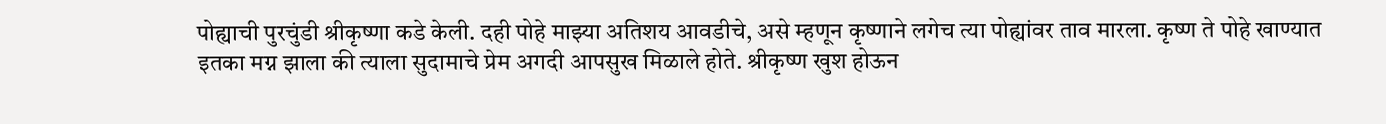पोह्याची पुरचुंडी श्रीकृष्णा कडे केली. दही पोहे माझ्या अतिशय आवडीचे, असे म्हणून कृष्णाने लगेच त्या पोह्यांवर ताव मारला. कृष्ण ते पोहे खाण्यात इतका मग्न झाला की त्याला सुदामाचे प्रेम अगदी आपसुख मिळाले होते. श्रीकृष्ण खुश होऊन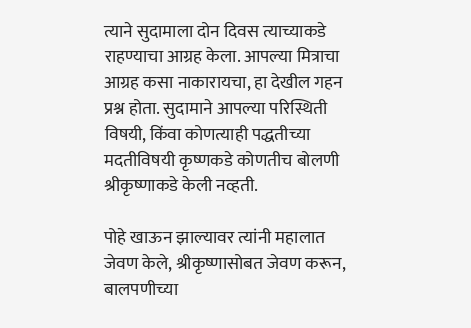त्याने सुदामाला दोन दिवस त्याच्याकडे राहण्याचा आग्रह केला. आपल्या मित्राचा आग्रह कसा नाकारायचा, हा देखील गहन प्रश्न होता. सुदामाने आपल्या परिस्थिती विषयी, किंवा कोणत्याही पद्धतीच्या मदतीविषयी कृष्णकडे कोणतीच बोलणी श्रीकृष्णाकडे केली नव्हती.

पोहे खाऊन झाल्यावर त्यांनी महालात जेवण केले, श्रीकृष्णासोबत जेवण करून, बालपणीच्या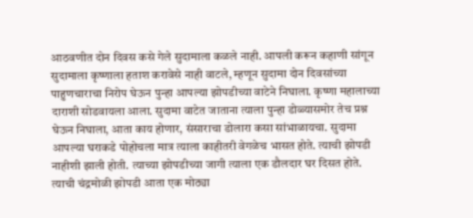आठवणीत दोन दिवस कसे गेले सुदामाला कळले नाही. आपली करून कहाणी सांगून सुदामाला कृष्णाला हताश करावेसे नाही वाटले, म्हणून सुदामा दोन दिवसांच्या पाहुणचाराचा निरोप घेऊन पुन्हा आपल्या झोपडीच्या वाटेने निघाला. कृष्णा महालाच्या दाराशी सोडवायला आला. सुदामा वाटेत जाताना त्याला पुन्हा डोळ्यासमोर तेच प्रश्न घेऊन निघाला, आता काय होणार, संसाराचा डोलारा कसा सांभाळायचा. सुदामा आपल्या घराकडे पोहोचला मात्र त्याला काहीतरी वेगळेच भासत होते. त्याची झोपडी नाहीशी झाली होती. त्याच्या झोपडीच्या जागी त्याला एक डौलदार घर दिसत होते. त्याची चंद्रमोळी झोपडी आता एक मोठ्या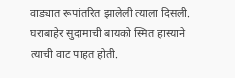वाड्यात रूपांतरित झालेली त्याला दिसली. घराबाहेर सुदामाची बायको स्मित हास्याने त्याची वाट पाहत होती.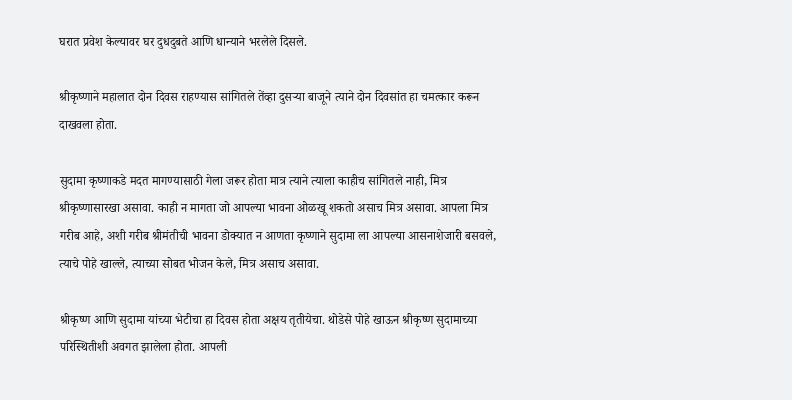घरात प्रवेश केल्यावर घर दुधदुबते आणि धान्याने भरलेले दिसले.

श्रीकृष्णाने महालात दोन दिवस राहण्यास सांगितले तेंव्हा दुसऱ्या बाजूने त्याने दोन दिवसांत हा चमत्कार करून दाखवला होता.

सुदामा कृष्णाकडे मदत मागण्यासाठी गेला जरूर होता मात्र त्याने त्याला काहीच सांगितले नाही, मित्र श्रीकृष्णासारखा असावा. काही न मागता जो आपल्या भावना ओळखू शकतो असाच मित्र असावा. आपला मित्र गरीब आहे, अशी गरीब श्रीमंतीची भावना डोक्यात न आणता कृष्णाने सुदामा ला आपल्या आसनाशेजारी बसवले, त्याचे पोहे खाल्ले, त्याच्या सोबत भोजन केले, मित्र असाच असावा.

श्रीकृष्ण आणि सुदामा यांच्या भेटीचा हा दिवस होता अक्षय तृतीयेचा. थोडेसे पोहे खाऊन श्रीकृष्ण सुदामाच्या परिस्थितीशी अवगत झालेला होता. आपली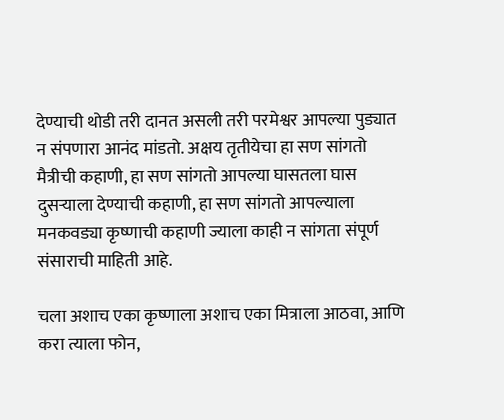देण्याची थोडी तरी दानत असली तरी परमेश्वर आपल्या पुड्यात न संपणारा आनंद मांडतो. अक्षय तृतीयेचा हा सण सांगतो मैत्रीची कहाणी, हा सण सांगतो आपल्या घासतला घास दुसऱ्याला देण्याची कहाणी, हा सण सांगतो आपल्याला मनकवड्या कृष्णाची कहाणी ज्याला काही न सांगता संपूर्ण संसाराची माहिती आहे.

चला अशाच एका कृष्णाला अशाच एका मित्राला आठवा, आणि करा त्याला फोन,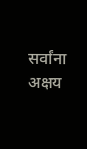सर्वांना अक्षय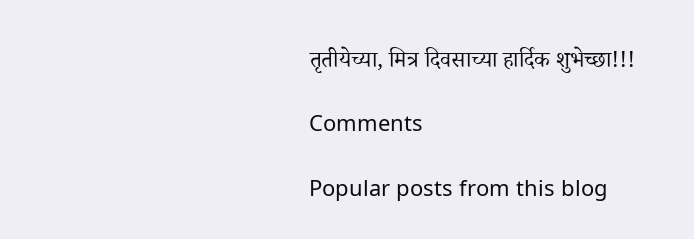तृतीयेच्या, मित्र दिवसाच्या हार्दिक शुभेच्छा!!!

Comments

Popular posts from this blog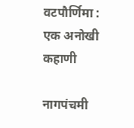वटपौर्णिमा : एक अनोखी कहाणी

नागपंचमी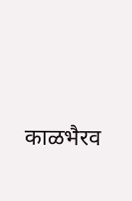काळभैरव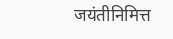जयंतीनिमित्त